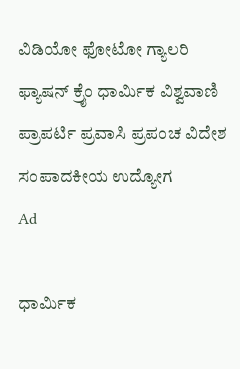ವಿಡಿಯೋ ಫೋಟೋ ಗ್ಯಾಲರಿ ಫ್ಯಾಷನ್ ಕ್ರೈಂ ಧಾರ್ಮಿಕ ವಿಶ್ವವಾಣಿ ಪ್ರಾಪರ್ಟಿ ಪ್ರವಾಸಿ ಪ್ರಪಂಚ ವಿದೇಶ ಸಂಪಾದಕೀಯ ಉದ್ಯೋಗ
Ad

ಧಾರ್ಮಿಕ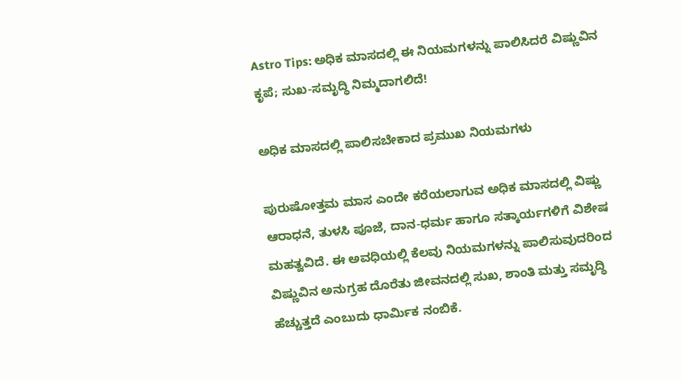Astro Tips: ಅಧಿಕ ಮಾಸದಲ್ಲಿ ಈ ನಿಯಮಗಳನ್ನು ಪಾಲಿಸಿದರೆ ವಿಷ್ಣುವಿನ ಕೃಪೆ; ಸುಖ-ಸಮೃದ್ಧಿ ನಿಮ್ಮದಾಗಲಿದೆ!

ಅಧಿಕ ಮಾಸದಲ್ಲಿ ಪಾಲಿಸಬೇಕಾದ ಪ್ರಮುಖ ನಿಯಮಗಳು

ಪುರುಷೋತ್ತಮ ಮಾಸ ಎಂದೇ ಕರೆಯಲಾಗುವ ಅಧಿಕ ಮಾಸದಲ್ಲಿ ವಿಷ್ಣು ಆರಾಧನೆ, ತುಳಸಿ ಪೂಜೆ, ದಾನ-ಧರ್ಮ ಹಾಗೂ ಸತ್ಕಾರ್ಯಗಳಿಗೆ ವಿಶೇಷ ಮಹತ್ವವಿದೆ. ಈ ಅವಧಿಯಲ್ಲಿ ಕೆಲವು ನಿಯಮಗಳನ್ನು ಪಾಲಿಸುವುದರಿಂದ ವಿಷ್ಣುವಿನ ಅನುಗ್ರಹ ದೊರೆತು ಜೀವನದಲ್ಲಿ ಸುಖ, ಶಾಂತಿ ಮತ್ತು ಸಮೃದ್ಧಿ ಹೆಚ್ಚುತ್ತದೆ ಎಂಬುದು ಧಾರ್ಮಿಕ ನಂಬಿಕೆ.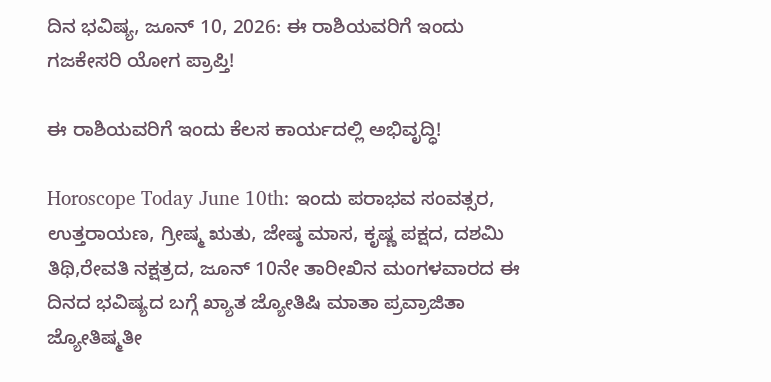ದಿನ ಭವಿಷ್ಯ, ಜೂನ್ 10, 2026: ಈ ರಾಶಿಯವರಿಗೆ ಇಂದು ಗಜಕೇಸರಿ ಯೋಗ ಪ್ರಾಪ್ತಿ!

ಈ ರಾಶಿಯವರಿಗೆ ಇಂದು ಕೆಲಸ ಕಾರ್ಯದಲ್ಲಿ ಅಭಿವೃದ್ಧಿ!

Horoscope Today June 10th: ಇಂದು ಪರಾಭವ ಸಂವತ್ಸರ, ಉತ್ತರಾಯಣ, ಗ್ರೀಷ್ಮ ಋತು, ಜೇಷ್ಠ ಮಾಸ, ಕೃಷ್ಣ ಪಕ್ಷದ, ದಶಮಿ ತಿಥಿ,ರೇವತಿ ನಕ್ಷತ್ರದ, ಜೂನ್ 10ನೇ ತಾರೀಖಿನ ಮಂಗಳವಾರದ ಈ ದಿನದ ಭವಿಷ್ಯದ ಬಗ್ಗೆ ಖ್ಯಾತ ಜ್ಯೋತಿಷಿ ಮಾತಾ ಪ್ರವ್ರಾಜಿತಾ ಜ್ಯೋತಿಷ್ಮತೀ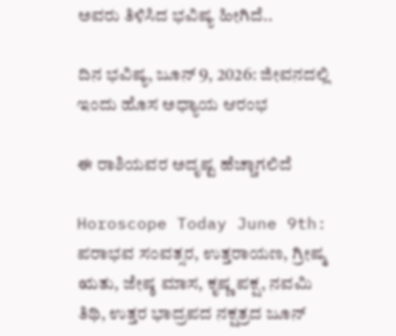ಅವರು ತಿಳಿಸಿದ ಭವಿಷ್ಯ ಹೀಗಿದೆ..

ದಿನ ಭವಿಷ್ಯ, ಜೂನ್ 9, 2026: ಜೀವನದಲ್ಲಿ ಇಂದು ಹೊಸ ಅಧ್ಯಾಯ ಆರಂಭ

ಈ ರಾಶಿಯವರ ಅದೃಷ್ಟ ಹೆಚ್ಚಾಗಲಿದೆ

Horoscope Today June 9th: ಪರಾಭವ ಸಂವತ್ಸರ, ಉತ್ತರಾಯಣ, ಗ್ರೀಷ್ಮ ಋತು, ಜೇಷ್ಠ ಮಾಸ, ಕೃಷ್ಣ ಪಕ್ಷ, ನವಮಿ ತಿಥಿ, ಉತ್ತರ ಭಾದ್ರಪದ ನಕ್ಷತ್ರದ ಜೂನ್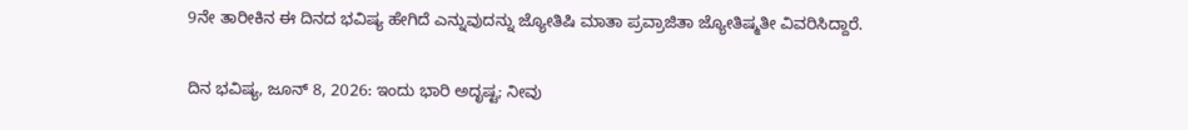9ನೇ ತಾರೀಕಿನ ಈ ದಿನದ ಭವಿಷ್ಯ ಹೇಗಿದೆ ಎನ್ನುವುದನ್ನು ಜ್ಯೋತಿಷಿ ಮಾತಾ ಪ್ರವ್ರಾಜಿತಾ ಜ್ಯೋತಿಷ್ಮತೀ ವಿವರಿಸಿದ್ದಾರೆ.

ದಿನ ಭವಿಷ್ಯ, ಜೂನ್ 8, 2026: ಇಂದು ಭಾರಿ ಅದೃಷ್ಟ; ನೀವು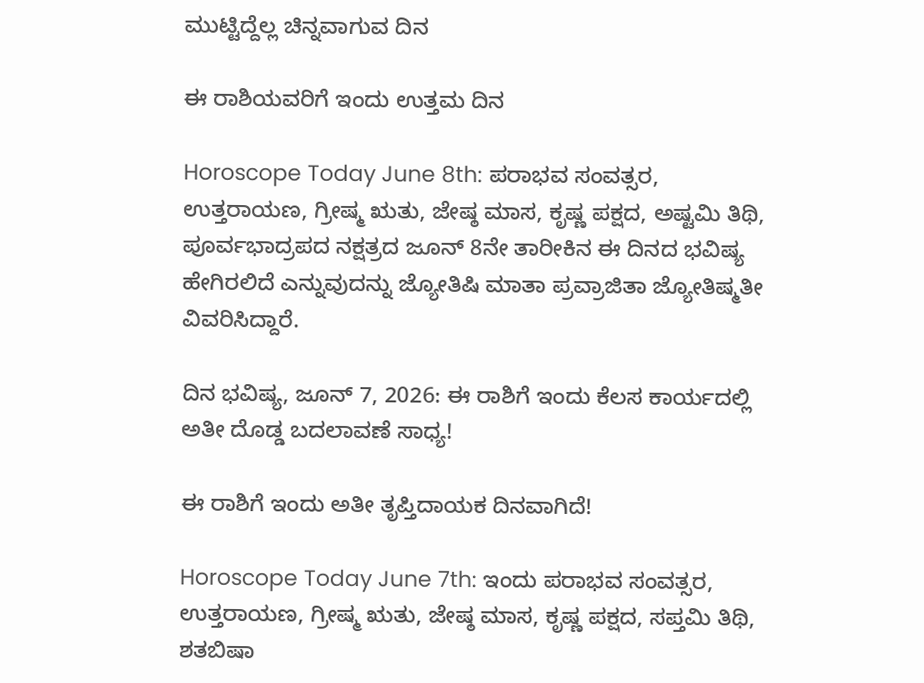ಮುಟ್ಟಿದ್ದೆಲ್ಲ ಚಿನ್ನವಾಗುವ ದಿನ

ಈ ರಾಶಿಯವರಿಗೆ ಇಂದು ಉತ್ತಮ ದಿನ

Horoscope Today June 8th: ಪರಾಭವ ಸಂವತ್ಸರ, ಉತ್ತರಾಯಣ, ಗ್ರೀಷ್ಮ ಋತು, ಜೇಷ್ಠ ಮಾಸ, ಕೃಷ್ಣ ಪಕ್ಷದ, ಅಷ್ಟಮಿ ತಿಥಿ, ಪೂರ್ವಭಾದ್ರಪದ ನಕ್ಷತ್ರದ ಜೂನ್ 8ನೇ ತಾರೀಕಿನ ಈ ದಿನದ ಭವಿಷ್ಯ ಹೇಗಿರಲಿದೆ ಎನ್ನುವುದನ್ನು ಜ್ಯೋತಿಷಿ ಮಾತಾ ಪ್ರವ್ರಾಜಿತಾ ಜ್ಯೋತಿಷ್ಮತೀ ವಿವರಿಸಿದ್ದಾರೆ.

ದಿನ ಭವಿಷ್ಯ, ಜೂನ್ 7, 2026: ಈ ರಾಶಿಗೆ ಇಂದು ಕೆಲಸ ಕಾರ್ಯದಲ್ಲಿ ಅತೀ ದೊಡ್ಡ ಬದಲಾವಣೆ ಸಾಧ್ಯ!

ಈ ರಾಶಿಗೆ ಇಂದು ಅತೀ ತೃಪ್ತಿದಾಯಕ ದಿನವಾಗಿದೆ!

Horoscope Today June 7th: ಇಂದು ಪರಾಭವ ಸಂವತ್ಸರ, ಉತ್ತರಾಯಣ, ಗ್ರೀಷ್ಮ ಋತು, ಜೇಷ್ಠ ಮಾಸ, ಕೃಷ್ಣ ಪಕ್ಷದ, ಸಪ್ತಮಿ ತಿಥಿ, ಶತಬಿಷಾ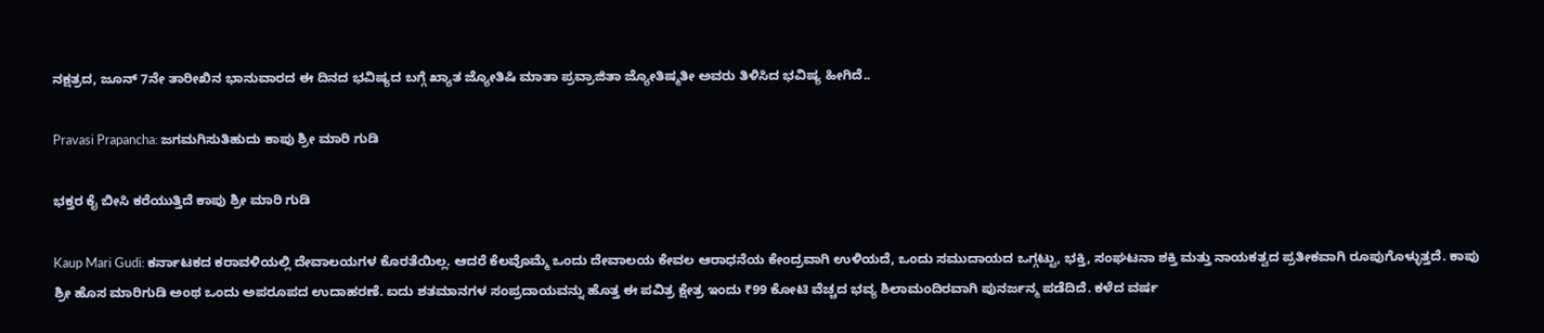ನಕ್ಷತ್ರದ, ಜೂನ್ 7ನೇ ತಾರೀಖಿನ ಭಾನುವಾರದ ಈ ದಿನದ ಭವಿಷ್ಯದ ಬಗ್ಗೆ ಖ್ಯಾತ ಜ್ಯೋತಿಷಿ ಮಾತಾ ಪ್ರವ್ರಾಜಿತಾ ಜ್ಯೋತಿಷ್ಮತೀ ಅವರು ತಿಳಿಸಿದ ಭವಿಷ್ಯ ಹೀಗಿದೆ..

Pravasi Prapancha: ಜಗಮಗಿಸುತಿಹುದು ಕಾಪು ಶ್ರೀ ಮಾರಿ ಗುಡಿ

ಭಕ್ತರ ಕೈ ಬೀಸಿ ಕರೆಯುತ್ತಿದೆ ಕಾಪು ಶ್ರೀ ಮಾರಿ ಗುಡಿ

Kaup Mari Gudi: ಕರ್ನಾಟಕದ ಕರಾವಳಿಯಲ್ಲಿ ದೇವಾಲಯಗಳ ಕೊರತೆಯಿಲ್ಲ. ಆದರೆ ಕೆಲವೊಮ್ಮೆ ಒಂದು ದೇವಾಲಯ ಕೇವಲ ಆರಾಧನೆಯ ಕೇಂದ್ರವಾಗಿ ಉಳಿಯದೆ, ಒಂದು ಸಮುದಾಯದ ಒಗ್ಗಟ್ಟು, ಭಕ್ತಿ, ಸಂಘಟನಾ ಶಕ್ತಿ ಮತ್ತು ನಾಯಕತ್ವದ ಪ್ರತೀಕವಾಗಿ ರೂಪುಗೊಳ್ಳುತ್ತದೆ. ಕಾಪು ಶ್ರೀ ಹೊಸ ಮಾರಿಗುಡಿ ಅಂಥ ಒಂದು ಅಪರೂಪದ ಉದಾಹರಣೆ. ಐದು ಶತಮಾನಗಳ ಸಂಪ್ರದಾಯವನ್ನು ಹೊತ್ತ ಈ ಪವಿತ್ರ ಕ್ಷೇತ್ರ ಇಂದು ₹99 ಕೋಟಿ ವೆಚ್ಚದ ಭವ್ಯ ಶಿಲಾಮಂದಿರವಾಗಿ ಪುನರ್ಜನ್ಮ ಪಡೆದಿದೆ. ಕಳೆದ ವರ್ಷ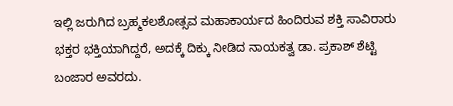ಇಲ್ಲಿ ಜರುಗಿದ ಬ್ರಹ್ಮಕಲಶೋತ್ಸವ ಮಹಾಕಾರ್ಯದ ಹಿಂದಿರುವ ಶಕ್ತಿ ಸಾವಿರಾರು ಭಕ್ತರ ಭಕ್ತಿಯಾಗಿದ್ದರೆ, ಅದಕ್ಕೆ ದಿಕ್ಕು ನೀಡಿದ ನಾಯಕತ್ವ ಡಾ. ಪ್ರಕಾಶ್ ಶೆಟ್ಟಿ ಬಂಜಾರ ಅವರದು.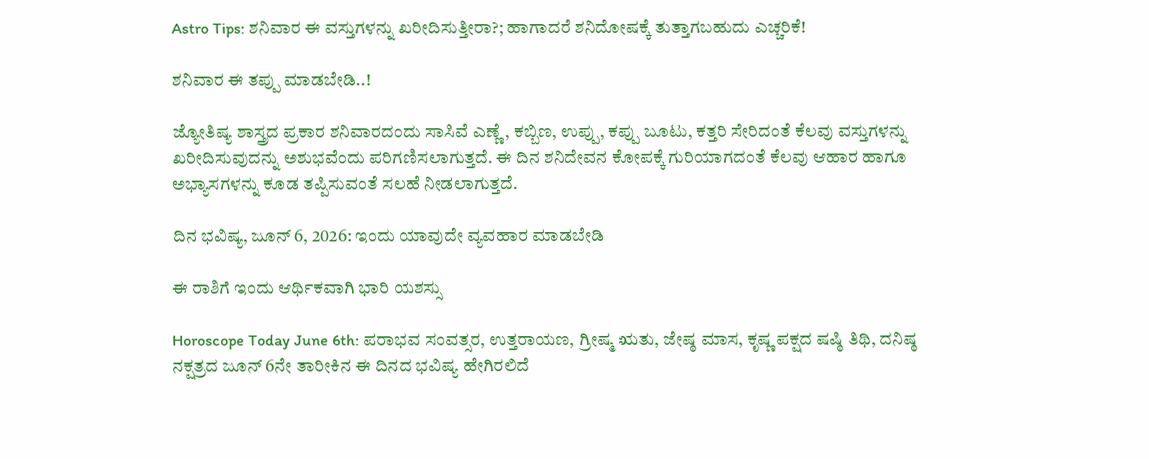Astro Tips: ಶನಿವಾರ ಈ ವಸ್ತುಗಳನ್ನು ಖರೀದಿಸುತ್ತೀರಾ?; ಹಾಗಾದರೆ ಶನಿದೋಷಕ್ಕೆ ತುತ್ತಾಗಬಹುದು ಎಚ್ಚರಿಕೆ!

ಶನಿವಾರ ಈ ತಪ್ಪು ಮಾಡಬೇಡಿ..!

ಜ್ಯೋತಿಷ್ಯ ಶಾಸ್ತ್ರದ ಪ್ರಕಾರ ಶನಿವಾರದಂದು ಸಾಸಿವೆ ಎಣ್ಣೆ, ಕಬ್ಬಿಣ, ಉಪ್ಪು, ಕಪ್ಪು ಬೂಟು, ಕತ್ತರಿ ಸೇರಿದಂತೆ ಕೆಲವು ವಸ್ತುಗಳನ್ನು ಖರೀದಿಸುವುದನ್ನು ಅಶುಭವೆಂದು ಪರಿಗಣಿಸಲಾಗುತ್ತದೆ. ಈ ದಿನ ಶನಿದೇವನ ಕೋಪಕ್ಕೆ ಗುರಿಯಾಗದಂತೆ ಕೆಲವು ಆಹಾರ ಹಾಗೂ ಅಭ್ಯಾಸಗಳನ್ನು ಕೂಡ ತಪ್ಪಿಸುವಂತೆ ಸಲಹೆ ನೀಡಲಾಗುತ್ತದೆ.

ದಿನ ಭವಿಷ್ಯ, ಜೂನ್ 6, 2026: ಇಂದು ಯಾವುದೇ ವ್ಯವಹಾರ ಮಾಡಬೇಡಿ

ಈ ರಾಶಿಗೆ ಇಂದು ಆರ್ಥಿಕವಾಗಿ ಭಾರಿ ಯಶಸ್ಸು

Horoscope Today June 6th: ಪರಾಭವ ಸಂವತ್ಸರ, ಉತ್ತರಾಯಣ, ಗ್ರೀಷ್ಮ ಋತು, ಜೇಷ್ಠ ಮಾಸ, ಕೃಷ್ಣ ಪಕ್ಷದ ಷಷ್ಠಿ ತಿಥಿ, ದನಿಷ್ಠ ನಕ್ಷತ್ರದ ಜೂನ್ 6ನೇ ತಾರೀಕಿನ ಈ ದಿನದ ಭವಿಷ್ಯ ಹೇಗಿರಲಿದೆ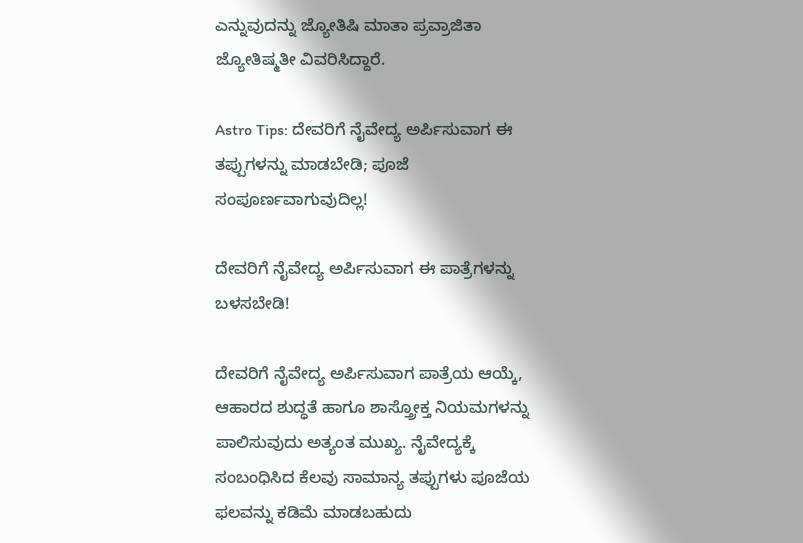ಎನ್ನುವುದನ್ನು ಜ್ಯೋತಿಷಿ ಮಾತಾ ಪ್ರವ್ರಾಜಿತಾ ಜ್ಯೋತಿಷ್ಮತೀ ವಿವರಿಸಿದ್ದಾರೆ.

Astro Tips: ದೇವರಿಗೆ ನೈವೇದ್ಯ ಅರ್ಪಿಸುವಾಗ ಈ ತಪ್ಪುಗಳನ್ನು ಮಾಡಬೇಡಿ; ಪೂಜೆ ಸಂಪೂರ್ಣವಾಗುವುದಿಲ್ಲ!

ದೇವರಿಗೆ ನೈವೇದ್ಯ ಅರ್ಪಿಸುವಾಗ ಈ ಪಾತ್ರೆಗಳನ್ನು ಬಳಸಬೇಡಿ!

ದೇವರಿಗೆ ನೈವೇದ್ಯ ಅರ್ಪಿಸುವಾಗ ಪಾತ್ರೆಯ ಆಯ್ಕೆ, ಆಹಾರದ ಶುದ್ಧತೆ ಹಾಗೂ ಶಾಸ್ತ್ರೋಕ್ತ ನಿಯಮಗಳನ್ನು ಪಾಲಿಸುವುದು ಅತ್ಯಂತ ಮುಖ್ಯ. ನೈವೇದ್ಯಕ್ಕೆ ಸಂಬಂಧಿಸಿದ ಕೆಲವು ಸಾಮಾನ್ಯ ತಪ್ಪುಗಳು ಪೂಜೆಯ ಫಲವನ್ನು ಕಡಿಮೆ ಮಾಡಬಹುದು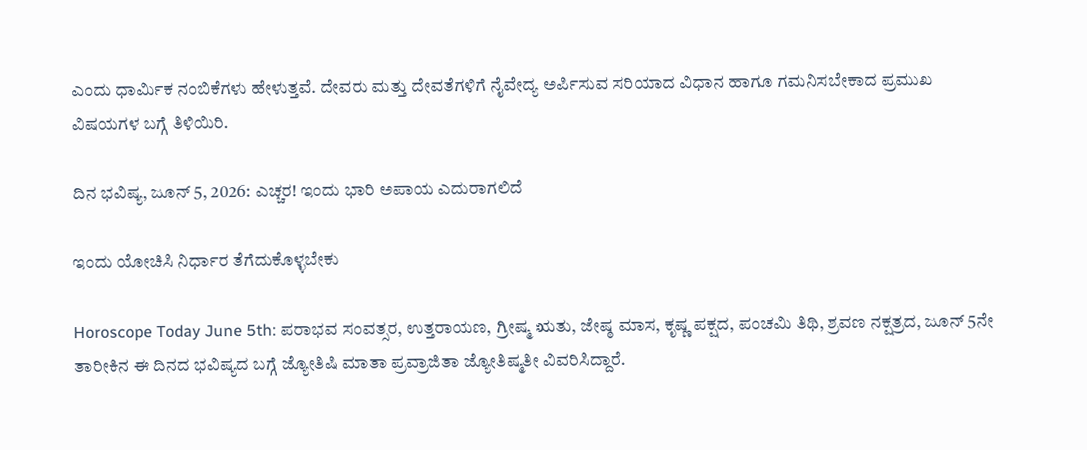ಎಂದು ಧಾರ್ಮಿಕ ನಂಬಿಕೆಗಳು ಹೇಳುತ್ತವೆ. ದೇವರು ಮತ್ತು ದೇವತೆಗಳಿಗೆ ನೈವೇದ್ಯ ಅರ್ಪಿಸುವ ಸರಿಯಾದ ವಿಧಾನ ಹಾಗೂ ಗಮನಿಸಬೇಕಾದ ಪ್ರಮುಖ ವಿಷಯಗಳ ಬಗ್ಗೆ ತಿಳಿಯಿರಿ.

ದಿನ ಭವಿಷ್ಯ, ಜೂನ್ 5, 2026: ಎಚ್ಚರ! ಇಂದು ಭಾರಿ ಅಪಾಯ ಎದುರಾಗಲಿದೆ

ಇಂದು ಯೋಚಿಸಿ ನಿರ್ಧಾರ ತೆಗೆದುಕೊಳ್ಳಬೇಕು

Horoscope Today June 5th: ಪರಾಭವ ಸಂವತ್ಸರ, ಉತ್ತರಾಯಣ, ಗ್ರೀಷ್ಮ ಋತು, ಜೇಷ್ಠ ಮಾಸ, ಕೃಷ್ಣ ಪಕ್ಷದ, ಪಂಚಮಿ ತಿಥಿ, ಶ್ರವಣ ನಕ್ಷತ್ರದ, ಜೂನ್ 5ನೇ ತಾರೀಕಿನ ಈ ದಿನದ ಭವಿಷ್ಯದ ಬಗ್ಗೆ ಜ್ಯೋತಿಷಿ ಮಾತಾ ಪ್ರವ್ರಾಜಿತಾ ಜ್ಯೋತಿಷ್ಮತೀ ವಿವರಿಸಿದ್ದಾರೆ.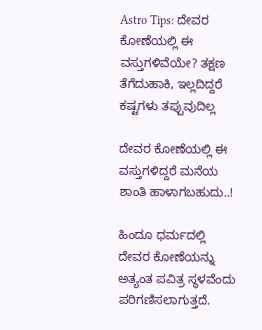Astro Tips: ದೇವರ ಕೋಣೆಯಲ್ಲಿ ಈ ವಸ್ತುಗಳಿವೆಯೇ? ತಕ್ಷಣ ತೆಗೆದುಹಾಕಿ, ಇಲ್ಲದಿದ್ದರೆ ಕಷ್ಟಗಳು ತಪ್ಪುವುದಿಲ್ಲ

ದೇವರ ಕೋಣೆಯಲ್ಲಿ ಈ ವಸ್ತುಗಳಿದ್ದರೆ ಮನೆಯ ಶಾಂತಿ ಹಾಳಾಗಬಹುದು..!

ಹಿಂದೂ ಧರ್ಮದಲ್ಲಿ ದೇವರ ಕೋಣೆಯನ್ನು ಅತ್ಯಂತ ಪವಿತ್ರ ಸ್ಥಳವೆಂದು ಪರಿಗಣಿಸಲಾಗುತ್ತದೆ.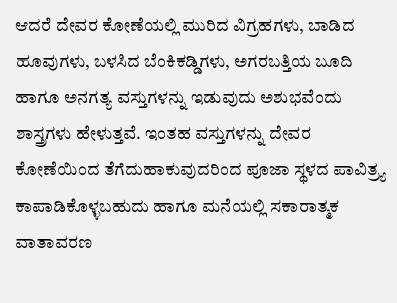ಆದರೆ ದೇವರ ಕೋಣೆಯಲ್ಲಿ ಮುರಿದ ವಿಗ್ರಹಗಳು, ಬಾಡಿದ ಹೂವುಗಳು, ಬಳಸಿದ ಬೆಂಕಿಕಡ್ಡಿಗಳು, ಅಗರಬತ್ತಿಯ ಬೂದಿ ಹಾಗೂ ಅನಗತ್ಯ ವಸ್ತುಗಳನ್ನು ಇಡುವುದು ಅಶುಭವೆಂದು ಶಾಸ್ತ್ರಗಳು ಹೇಳುತ್ತವೆ. ಇಂತಹ ವಸ್ತುಗಳನ್ನು ದೇವರ ಕೋಣೆಯಿಂದ ತೆಗೆದುಹಾಕುವುದರಿಂದ ಪೂಜಾ ಸ್ಥಳದ ಪಾವಿತ್ರ್ಯ ಕಾಪಾಡಿಕೊಳ್ಳಬಹುದು ಹಾಗೂ ಮನೆಯಲ್ಲಿ ಸಕಾರಾತ್ಮಕ ವಾತಾವರಣ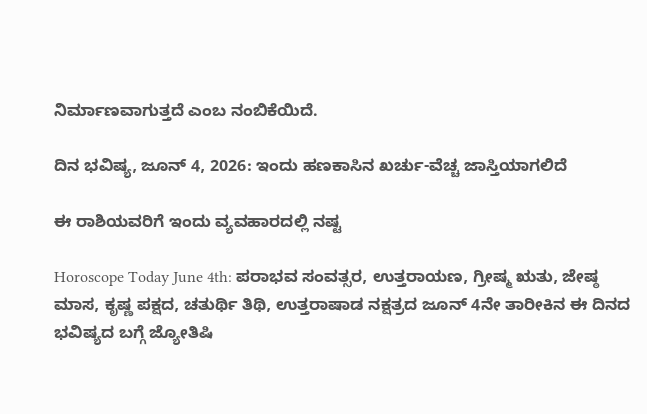ನಿರ್ಮಾಣವಾಗುತ್ತದೆ ಎಂಬ ನಂಬಿಕೆಯಿದೆ.

ದಿನ ಭವಿಷ್ಯ, ಜೂನ್ 4, 2026: ಇಂದು ಹಣಕಾಸಿನ ಖರ್ಚು-ವೆಚ್ಚ ಜಾಸ್ತಿಯಾಗಲಿದೆ

ಈ ರಾಶಿಯವರಿಗೆ ಇಂದು ವ್ಯವಹಾರದಲ್ಲಿ ನಷ್ಟ

Horoscope Today June 4th: ಪರಾಭವ ಸಂವತ್ಸರ, ಉತ್ತರಾಯಣ, ಗ್ರೀಷ್ಮ ಋತು, ಜೇಷ್ಠ ಮಾಸ, ಕೃಷ್ಣ ಪಕ್ಷದ, ಚತುರ್ಥಿ ತಿಥಿ, ಉತ್ತರಾಷಾಡ ನಕ್ಷತ್ರದ ಜೂನ್ 4ನೇ ತಾರೀಕಿನ ಈ ದಿನದ ಭವಿಷ್ಯದ ಬಗ್ಗೆ ಜ್ಯೋತಿಷಿ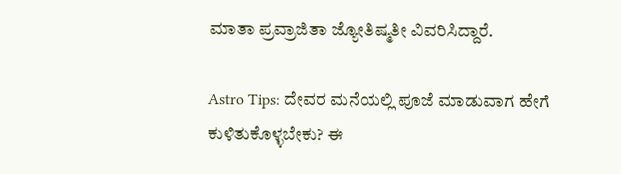ಮಾತಾ ಪ್ರವ್ರಾಜಿತಾ ಜ್ಯೋತಿಷ್ಮತೀ ವಿವರಿಸಿದ್ದಾರೆ.

Astro Tips: ದೇವರ ಮನೆಯಲ್ಲಿ ಪೂಜೆ ಮಾಡುವಾಗ ಹೇಗೆ ಕುಳಿತುಕೊಳ್ಳಬೇಕು? ಈ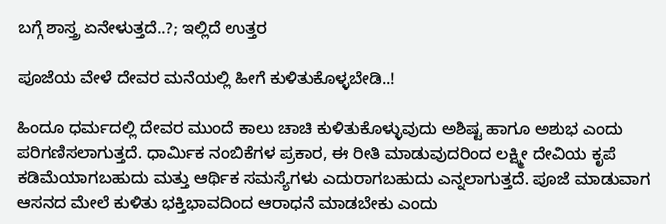ಬಗ್ಗೆ ಶಾಸ್ತ್ರ ಏನೇಳುತ್ತದೆ..?; ಇಲ್ಲಿದೆ ಉತ್ತರ

ಪೂಜೆಯ ವೇಳೆ ದೇವರ ಮನೆಯಲ್ಲಿ ಹೀಗೆ ಕುಳಿತುಕೊಳ್ಳಬೇಡಿ..!

ಹಿಂದೂ ಧರ್ಮದಲ್ಲಿ ದೇವರ ಮುಂದೆ ಕಾಲು ಚಾಚಿ ಕುಳಿತುಕೊಳ್ಳುವುದು ಅಶಿಷ್ಟ ಹಾಗೂ ಅಶುಭ ಎಂದು ಪರಿಗಣಿಸಲಾಗುತ್ತದೆ. ಧಾರ್ಮಿಕ ನಂಬಿಕೆಗಳ ಪ್ರಕಾರ, ಈ ರೀತಿ ಮಾಡುವುದರಿಂದ ಲಕ್ಷ್ಮೀ ದೇವಿಯ ಕೃಪೆ ಕಡಿಮೆಯಾಗಬಹುದು ಮತ್ತು ಆರ್ಥಿಕ ಸಮಸ್ಯೆಗಳು ಎದುರಾಗಬಹುದು ಎನ್ನಲಾಗುತ್ತದೆ. ಪೂಜೆ ಮಾಡುವಾಗ ಆಸನದ ಮೇಲೆ ಕುಳಿತು ಭಕ್ತಿಭಾವದಿಂದ ಆರಾಧನೆ ಮಾಡಬೇಕು ಎಂದು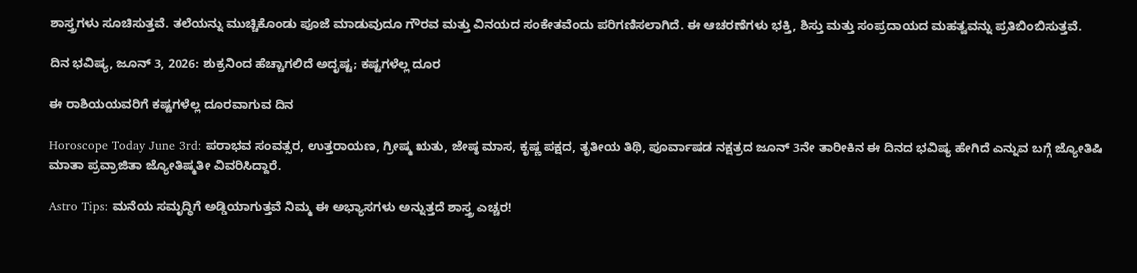ಶಾಸ್ತ್ರಗಳು ಸೂಚಿಸುತ್ತವೆ. ತಲೆಯನ್ನು ಮುಚ್ಚಿಕೊಂಡು ಪೂಜೆ ಮಾಡುವುದೂ ಗೌರವ ಮತ್ತು ವಿನಯದ ಸಂಕೇತವೆಂದು ಪರಿಗಣಿಸಲಾಗಿದೆ. ಈ ಆಚರಣೆಗಳು ಭಕ್ತಿ, ಶಿಸ್ತು ಮತ್ತು ಸಂಪ್ರದಾಯದ ಮಹತ್ವವನ್ನು ಪ್ರತಿಬಿಂಬಿಸುತ್ತವೆ.

ದಿನ ಭವಿಷ್ಯ, ಜೂನ್ 3, 2026: ಶುಕ್ರನಿಂದ ಹೆಚ್ಚಾಗಲಿದೆ ಅದೃಷ್ಟ; ಕಷ್ಟಗಳೆಲ್ಲ ದೂರ

ಈ ರಾಶಿಯಯವರಿಗೆ ಕಷ್ಟಗಳೆಲ್ಲ ದೂರವಾಗುವ ದಿನ

Horoscope Today June 3rd: ಪರಾಭವ ಸಂವತ್ಸರ, ಉತ್ತರಾಯಣ, ಗ್ರೀಷ್ಮ ಋತು, ಜೇಷ್ಠ ಮಾಸ, ಕೃಷ್ಣ ಪಕ್ಷದ, ತೃತೀಯ ತಿಥಿ, ಪೂರ್ವಾಷಡ ನಕ್ಷತ್ರದ ಜೂನ್ 3ನೇ ತಾರೀಕಿನ ಈ ದಿನದ ಭವಿಷ್ಯ ಹೇಗಿದೆ ಎನ್ನುವ ಬಗ್ಗೆ ಜ್ಯೋತಿಷಿ ಮಾತಾ ಪ್ರವ್ರಾಜಿತಾ ಜ್ಯೋತಿಷ್ಮತೀ ವಿವರಿಸಿದ್ದಾರೆ.

Astro Tips: ಮನೆಯ ಸಮೃದ್ಧಿಗೆ ಅಡ್ಡಿಯಾಗುತ್ತವೆ ನಿಮ್ಮ ಈ ಅಭ್ಯಾಸಗಳು ಅನ್ನುತ್ತದೆ ಶಾಸ್ತ್ರ ಎಚ್ಚರ!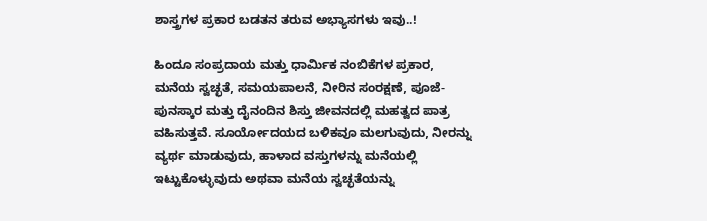ಶಾಸ್ತ್ರಗಳ ಪ್ರಕಾರ ಬಡತನ ತರುವ ಅಭ್ಯಾಸಗಳು ಇವು..!

ಹಿಂದೂ ಸಂಪ್ರದಾಯ ಮತ್ತು ಧಾರ್ಮಿಕ ನಂಬಿಕೆಗಳ ಪ್ರಕಾರ, ಮನೆಯ ಸ್ವಚ್ಛತೆ, ಸಮಯಪಾಲನೆ, ನೀರಿನ ಸಂರಕ್ಷಣೆ, ಪೂಜೆ-ಪುನಸ್ಕಾರ ಮತ್ತು ದೈನಂದಿನ ಶಿಸ್ತು ಜೀವನದಲ್ಲಿ ಮಹತ್ವದ ಪಾತ್ರ ವಹಿಸುತ್ತವೆ. ಸೂರ್ಯೋದಯದ ಬಳಿಕವೂ ಮಲಗುವುದು, ನೀರನ್ನು ವ್ಯರ್ಥ ಮಾಡುವುದು, ಹಾಳಾದ ವಸ್ತುಗಳನ್ನು ಮನೆಯಲ್ಲಿ ಇಟ್ಟುಕೊಳ್ಳುವುದು ಅಥವಾ ಮನೆಯ ಸ್ವಚ್ಛತೆಯನ್ನು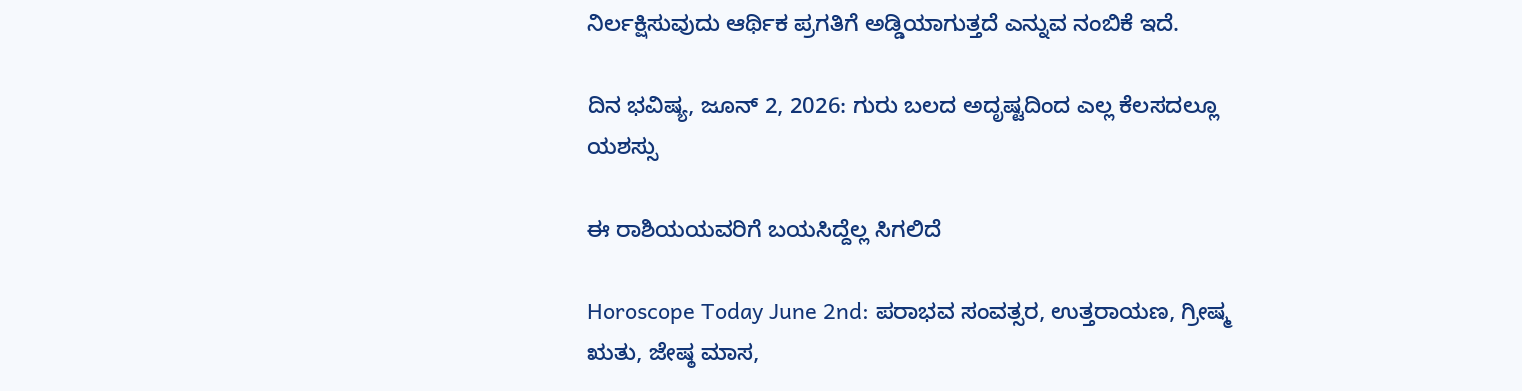ನಿರ್ಲಕ್ಷಿಸುವುದು ಆರ್ಥಿಕ ಪ್ರಗತಿಗೆ ಅಡ್ಡಿಯಾಗುತ್ತದೆ ಎನ್ನುವ ನಂಬಿಕೆ ಇದೆ.

ದಿನ ಭವಿಷ್ಯ, ಜೂನ್ 2, 2026: ಗುರು ಬಲದ ಅದೃಷ್ಟದಿಂದ ಎಲ್ಲ ಕೆಲಸದಲ್ಲೂ ಯಶಸ್ಸು

ಈ ರಾಶಿಯಯವರಿಗೆ ಬಯಸಿದ್ದೆಲ್ಲ ಸಿಗಲಿದೆ

Horoscope Today June 2nd: ಪರಾಭವ ಸಂವತ್ಸರ, ಉತ್ತರಾಯಣ, ಗ್ರೀಷ್ಮ ಋತು, ಜೇಷ್ಠ ಮಾಸ,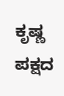ಕೃಷ್ಣ ಪಕ್ಷದ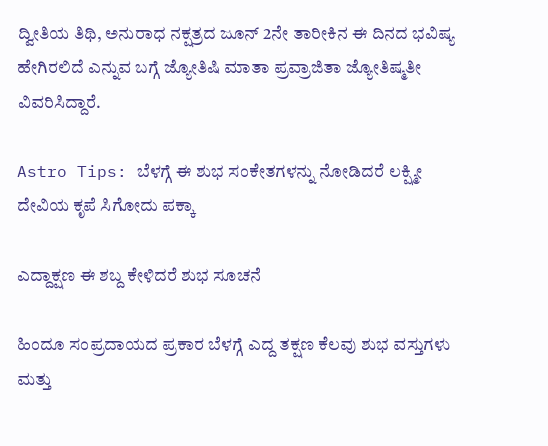ದ್ವೀತಿಯ ತಿಥಿ, ಅನುರಾಧ ನಕ್ಷತ್ರದ ಜೂನ್ 2ನೇ ತಾರೀಕಿನ ಈ ದಿನದ ಭವಿಷ್ಯ ಹೇಗಿರಲಿದೆ ಎನ್ನುವ ಬಗ್ಗೆ ಜ್ಯೋತಿಷಿ ಮಾತಾ ಪ್ರವ್ರಾಜಿತಾ ಜ್ಯೋತಿಷ್ಮತೀ ವಿವರಿಸಿದ್ದಾರೆ.

Astro Tips: ಬೆಳಗ್ಗೆ ಈ ಶುಭ ಸಂಕೇತಗಳನ್ನು ನೋಡಿದರೆ ಲಕ್ಷ್ಮೀ ದೇವಿಯ ಕೃಪೆ ಸಿಗೋದು ಪಕ್ಕಾ

ಎದ್ದಾಕ್ಷಣ ಈ ಶಬ್ದ ಕೇಳಿದರೆ ಶುಭ ಸೂಚನೆ

ಹಿಂದೂ ಸಂಪ್ರದಾಯದ ಪ್ರಕಾರ ಬೆಳಗ್ಗೆ ಎದ್ದ ತಕ್ಷಣ ಕೆಲವು ಶುಭ ವಸ್ತುಗಳು ಮತ್ತು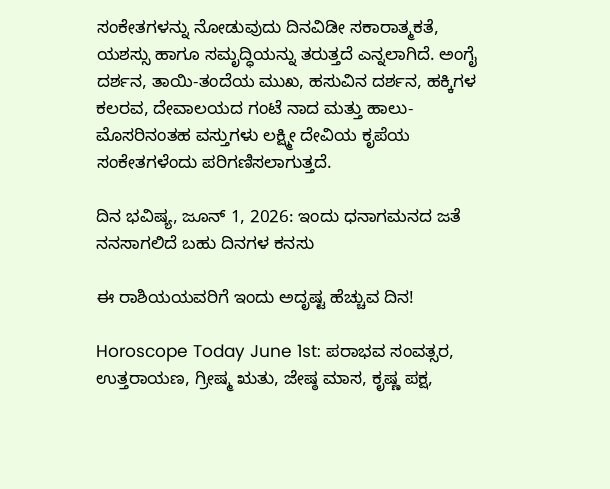ಸಂಕೇತಗಳನ್ನು ನೋಡುವುದು ದಿನವಿಡೀ ಸಕಾರಾತ್ಮಕತೆ, ಯಶಸ್ಸು ಹಾಗೂ ಸಮೃದ್ಧಿಯನ್ನು ತರುತ್ತದೆ ಎನ್ನಲಾಗಿದೆ. ಅಂಗೈ ದರ್ಶನ, ತಾಯಿ-ತಂದೆಯ ಮುಖ, ಹಸುವಿನ ದರ್ಶನ, ಹಕ್ಕಿಗಳ ಕಲರವ, ದೇವಾಲಯದ ಗಂಟೆ ನಾದ ಮತ್ತು ಹಾಲು-ಮೊಸರಿನಂತಹ ವಸ್ತುಗಳು ಲಕ್ಷ್ಮೀ ದೇವಿಯ ಕೃಪೆಯ ಸಂಕೇತಗಳೆಂದು ಪರಿಗಣಿಸಲಾಗುತ್ತದೆ.

ದಿನ ಭವಿಷ್ಯ, ಜೂನ್ 1, 2026: ಇಂದು ಧನಾಗಮನದ ಜತೆ ನನಸಾಗಲಿದೆ ಬಹು ದಿನಗಳ ಕನಸು

ಈ ರಾಶಿಯಯವರಿಗೆ ಇಂದು ಅದೃಷ್ಟ ಹೆಚ್ಚುವ ದಿನ!

Horoscope Today June 1st: ಪರಾಭವ ಸಂವತ್ಸರ, ಉತ್ತರಾಯಣ, ಗ್ರೀಷ್ಮ ಋತು, ಜೇಷ್ಠ ಮಾಸ, ಕೃಷ್ಣ ಪಕ್ಷ,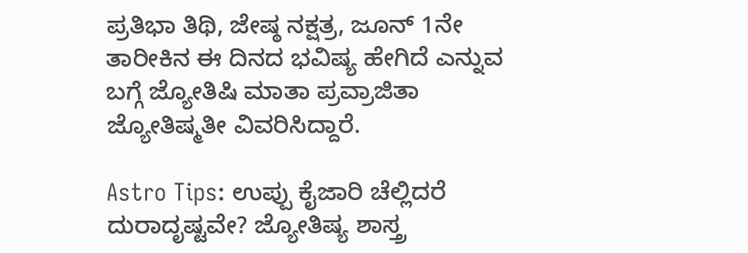ಪ್ರತಿಭಾ ತಿಥಿ, ಜೇಷ್ಠ ನಕ್ಷತ್ರ, ಜೂನ್ 1ನೇ ತಾರೀಕಿನ ಈ ದಿನದ ಭವಿಷ್ಯ ಹೇಗಿದೆ ಎನ್ನುವ ಬಗ್ಗೆ ಜ್ಯೋತಿಷಿ ಮಾತಾ ಪ್ರವ್ರಾಜಿತಾ ಜ್ಯೋತಿಷ್ಮತೀ ವಿವರಿಸಿದ್ದಾರೆ.

Astro Tips: ಉಪ್ಪು ಕೈಜಾರಿ ಚೆಲ್ಲಿದರೆ ದುರಾದೃಷ್ಟವೇ? ಜ್ಯೋತಿಷ್ಯ ಶಾಸ್ತ್ರ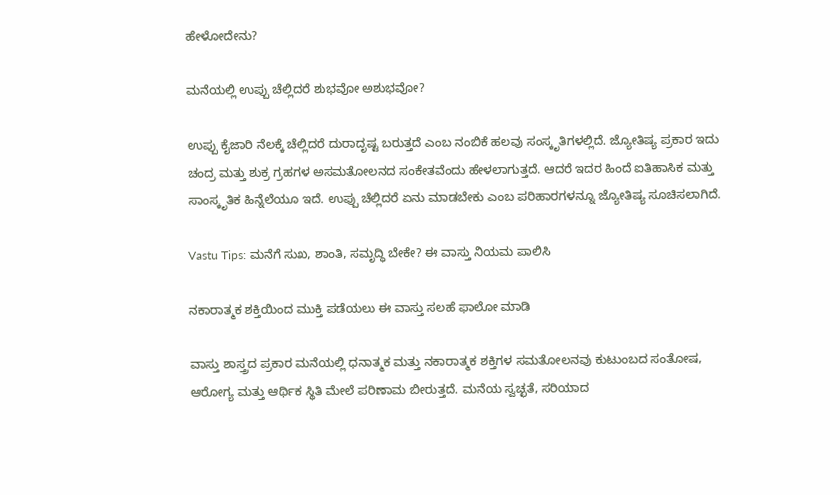ಹೇಳೋದೇನು?

ಮನೆಯಲ್ಲಿ ಉಪ್ಪು ಚೆಲ್ಲಿದರೆ ಶುಭವೋ ಅಶುಭವೋ?

ಉಪ್ಪು ಕೈಜಾರಿ ನೆಲಕ್ಕೆ ಚೆಲ್ಲಿದರೆ ದುರಾದೃಷ್ಟ ಬರುತ್ತದೆ ಎಂಬ ನಂಬಿಕೆ ಹಲವು ಸಂಸ್ಕೃತಿಗಳಲ್ಲಿದೆ. ಜ್ಯೋತಿಷ್ಯ ಪ್ರಕಾರ ಇದು ಚಂದ್ರ ಮತ್ತು ಶುಕ್ರ ಗ್ರಹಗಳ ಅಸಮತೋಲನದ ಸಂಕೇತವೆಂದು ಹೇಳಲಾಗುತ್ತದೆ. ಆದರೆ ಇದರ ಹಿಂದೆ ಐತಿಹಾಸಿಕ ಮತ್ತು ಸಾಂಸ್ಕೃತಿಕ ಹಿನ್ನೆಲೆಯೂ ಇದೆ. ಉಪ್ಪು ಚೆಲ್ಲಿದರೆ ಏನು ಮಾಡಬೇಕು ಎಂಬ ಪರಿಹಾರಗಳನ್ನೂ ಜ್ಯೋತಿಷ್ಯ ಸೂಚಿಸಲಾಗಿದೆ.

Vastu Tips: ಮನೆಗೆ ಸುಖ, ಶಾಂತಿ, ಸಮೃದ್ಧಿ ಬೇಕೇ? ಈ ವಾಸ್ತು ನಿಯಮ ಪಾಲಿಸಿ

ನಕಾರಾತ್ಮಕ ಶಕ್ತಿಯಿಂದ ಮುಕ್ತಿ ಪಡೆಯಲು ಈ ವಾಸ್ತು ಸಲಹೆ ಫಾಲೋ ಮಾಡಿ

ವಾಸ್ತು ಶಾಸ್ತ್ರದ ಪ್ರಕಾರ ಮನೆಯಲ್ಲಿ ಧನಾತ್ಮಕ ಮತ್ತು ನಕಾರಾತ್ಮಕ ಶಕ್ತಿಗಳ ಸಮತೋಲನವು ಕುಟುಂಬದ ಸಂತೋಷ, ಆರೋಗ್ಯ ಮತ್ತು ಆರ್ಥಿಕ ಸ್ಥಿತಿ ಮೇಲೆ ಪರಿಣಾಮ ಬೀರುತ್ತದೆ. ಮನೆಯ ಸ್ವಚ್ಛತೆ, ಸರಿಯಾದ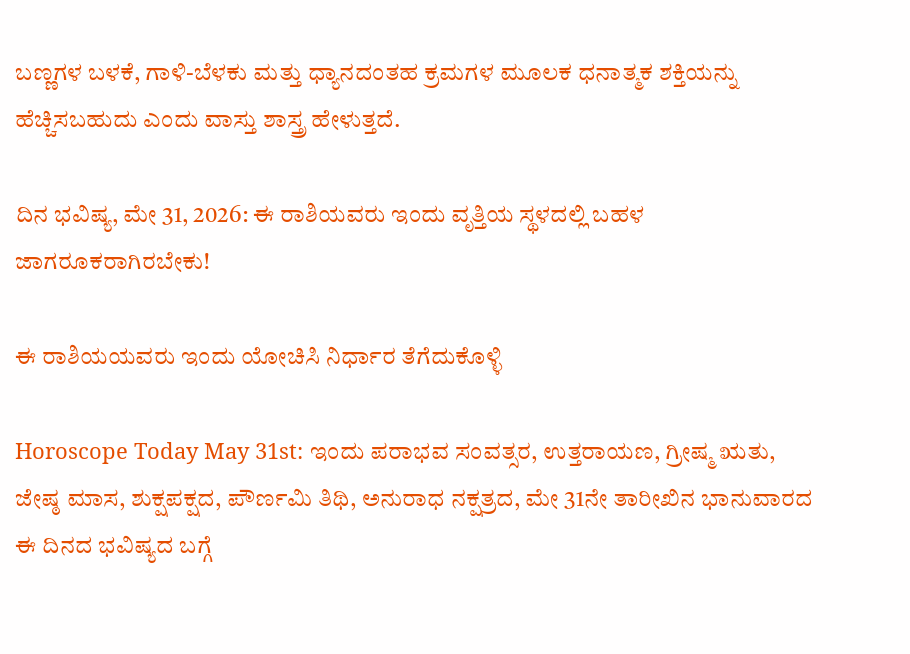ಬಣ್ಣಗಳ ಬಳಕೆ, ಗಾಳಿ-ಬೆಳಕು ಮತ್ತು ಧ್ಯಾನದಂತಹ ಕ್ರಮಗಳ ಮೂಲಕ ಧನಾತ್ಮಕ ಶಕ್ತಿಯನ್ನು ಹೆಚ್ಚಿಸಬಹುದು ಎಂದು ವಾಸ್ತು ಶಾಸ್ತ್ರ ಹೇಳುತ್ತದೆ.

ದಿನ ಭವಿಷ್ಯ, ಮೇ 31, 2026: ಈ ರಾಶಿಯವರು ಇಂದು ವೃತ್ತಿಯ ಸ್ಥಳದಲ್ಲಿ ಬಹಳ ಜಾಗರೂಕರಾಗಿರಬೇಕು!

ಈ ರಾಶಿಯಯವರು ಇಂದು ಯೋಚಿಸಿ ನಿರ್ಧಾರ ತೆಗೆದುಕೊಳ್ಳಿ

Horoscope Today May 31st: ಇಂದು ಪರಾಭವ ಸಂವತ್ಸರ, ಉತ್ತರಾಯಣ, ಗ್ರೀಷ್ಮ ಋತು, ಜೇಷ್ಠ ಮಾಸ, ಶುಕ್ಷಪಕ್ಷದ, ಪೌರ್ಣಮಿ ತಿಥಿ, ಅನುರಾಧ ನಕ್ಷತ್ರದ, ಮೇ 31ನೇ ತಾರೀಖಿನ ಭಾನುವಾರದ ಈ ದಿನದ ಭವಿಷ್ಯದ ಬಗ್ಗೆ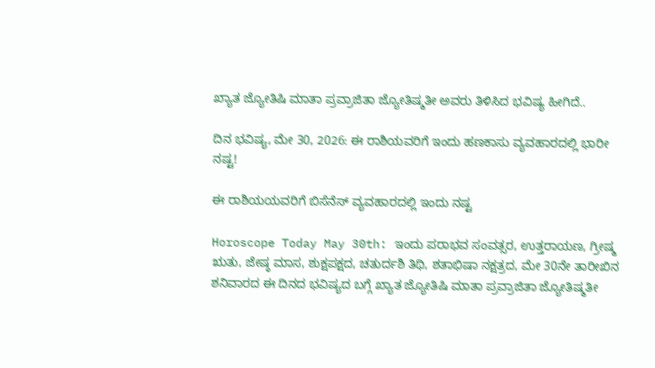ಖ್ಯಾತ ಜ್ಯೋತಿಷಿ ಮಾತಾ ಪ್ರವ್ರಾಜಿತಾ ಜ್ಯೋತಿಷ್ಮತೀ ಅವರು ತಿಳಿಸಿದ ಭವಿಷ್ಯ ಹೀಗಿದೆ..

ದಿನ ಭವಿಷ್ಯ, ಮೇ 30, 2026: ಈ ರಾಶಿಯವರಿಗೆ ಇಂದು ಹಣಕಾಸು ವ್ಯವಹಾರದಲ್ಲಿ ಭಾರೀ ನಷ್ಟ!

ಈ ರಾಶಿಯಯವರಿಗೆ ಬಿಸೆನೆಸ್ ವ್ಯವಹಾರದಲ್ಲಿ ಇಂದು ನಷ್ಟ

Horoscope Today May 30th: ಇಂದು ಪರಾಭವ ಸಂವತ್ಸರ, ಉತ್ತರಾಯಣ, ಗ್ರೀಷ್ಮ ಋತು, ಜೇಷ್ಠ ಮಾಸ, ಶುಕ್ಷಪಕ್ಷದ, ಚತುರ್ದಶಿ ತಿಥಿ, ಶತಾಭಿಷಾ ನಕ್ಷತ್ರದ, ಮೇ 30ನೇ ತಾರೀಖಿನ  ಶನಿವಾರದ ಈ ದಿನದ ಭವಿಷ್ಯದ ಬಗ್ಗೆ ಖ್ಯಾತ ಜ್ಯೋತಿಷಿ ಮಾತಾ ಪ್ರವ್ರಾಜಿತಾ ಜ್ಯೋತಿಷ್ಮತೀ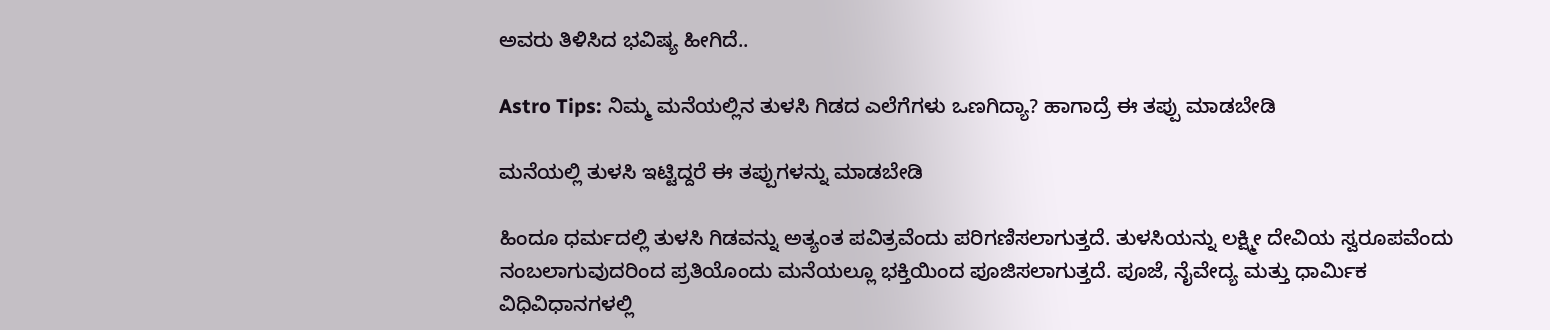ಅವರು ತಿಳಿಸಿದ ಭವಿಷ್ಯ ಹೀಗಿದೆ..

Astro Tips: ನಿಮ್ಮ ಮನೆಯಲ್ಲಿನ ತುಳಸಿ ಗಿಡದ ಎಲೆಗೆಗಳು ಒಣಗಿದ್ಯಾ? ಹಾಗಾದ್ರೆ ಈ ತಪ್ಪು ಮಾಡಬೇಡಿ

ಮನೆಯಲ್ಲಿ ತುಳಸಿ ಇಟ್ಟಿದ್ದರೆ ಈ ತಪ್ಪುಗಳನ್ನು ಮಾಡಬೇಡಿ

ಹಿಂದೂ ಧರ್ಮದಲ್ಲಿ ತುಳಸಿ ಗಿಡವನ್ನು ಅತ್ಯಂತ ಪವಿತ್ರವೆಂದು ಪರಿಗಣಿಸಲಾಗುತ್ತದೆ. ತುಳಸಿಯನ್ನು ಲಕ್ಷ್ಮೀ ದೇವಿಯ ಸ್ವರೂಪವೆಂದು ನಂಬಲಾಗುವುದರಿಂದ ಪ್ರತಿಯೊಂದು ಮನೆಯಲ್ಲೂ ಭಕ್ತಿಯಿಂದ ಪೂಜಿಸಲಾಗುತ್ತದೆ. ಪೂಜೆ, ನೈವೇದ್ಯ ಮತ್ತು ಧಾರ್ಮಿಕ ವಿಧಿವಿಧಾನಗಳಲ್ಲಿ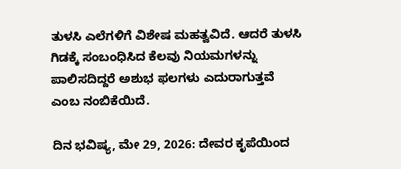ತುಳಸಿ ಎಲೆಗಳಿಗೆ ವಿಶೇಷ ಮಹತ್ವವಿದೆ. ಆದರೆ ತುಳಸಿ ಗಿಡಕ್ಕೆ ಸಂಬಂಧಿಸಿದ ಕೆಲವು ನಿಯಮಗಳನ್ನು ಪಾಲಿಸದಿದ್ದರೆ ಅಶುಭ ಫಲಗಳು ಎದುರಾಗುತ್ತವೆ ಎಂಬ ನಂಬಿಕೆಯಿದೆ.

ದಿನ ಭವಿಷ್ಯ, ಮೇ 29, 2026: ದೇವರ ಕೃಪೆಯಿಂದ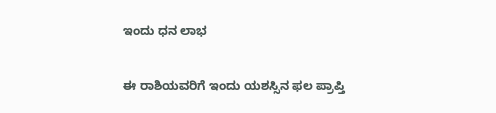ಇಂದು ಧನ ಲಾಭ

ಈ ರಾಶಿಯವರಿಗೆ ಇಂದು ಯಶಸ್ಸಿನ ಫಲ ಪ್ರಾಪ್ತಿ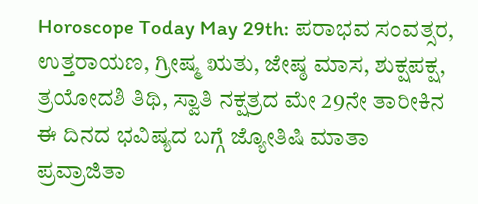Horoscope Today May 29th: ಪರಾಭವ ಸಂವತ್ಸರ, ಉತ್ತರಾಯಣ, ಗ್ರೀಷ್ಮ ಋತು, ಜೇಷ್ಠ ಮಾಸ, ಶುಕ್ಷಪಕ್ಷ, ತ್ರಯೋದಶಿ ತಿಥಿ, ಸ್ವಾತಿ ನಕ್ಷತ್ರದ ಮೇ 29ನೇ ತಾರೀಕಿನ ಈ ದಿನದ ಭವಿಷ್ಯದ ಬಗ್ಗೆ ಜ್ಯೋತಿಷಿ ಮಾತಾ ಪ್ರವ್ರಾಜಿತಾ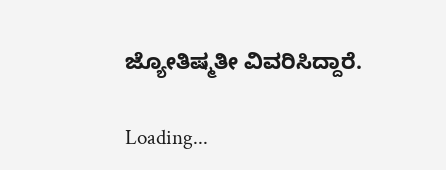ಜ್ಯೋತಿಷ್ಮತೀ ವಿವರಿಸಿದ್ದಾರೆ.

Loading...